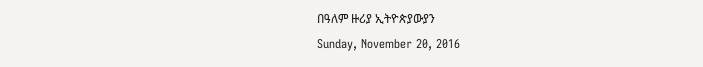በዓለም ዙሪያ ኢትዮጵያውያን
Sunday, November 20, 2016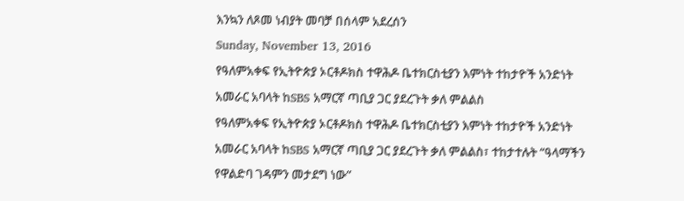እንኳን ለጾመ ነብያት መባቻ በሰላም አደረሰን
Sunday, November 13, 2016
የዓለምአቀፍ የኢትዮጵያ ኦርቶዶክስ ተዋሕዶ ቤተክርስቲያን እምነት ተከታዮች አንድነት አመራር አባላት ከSBS አማርኛ ጣቢያ ጋር ያደረጉት ቃለ ምልልስ
የዓለምአቀፍ የኢትዮጵያ ኦርቶዶክስ ተዋሕዶ ቤተክርስቲያን እምነት ተከታዮች አንድነት አመራር አባላት ከSBS አማርኛ ጣቢያ ጋር ያደረጉት ቃለ ምልልስ፣ ተከታተሉት “ዓላማችን የዋልድባ ገዳምን መታደግ ነው”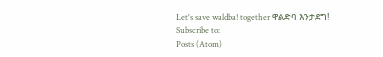Let's save waldba! together ዋልድባ እንታደግ!
Subscribe to:
Posts (Atom)